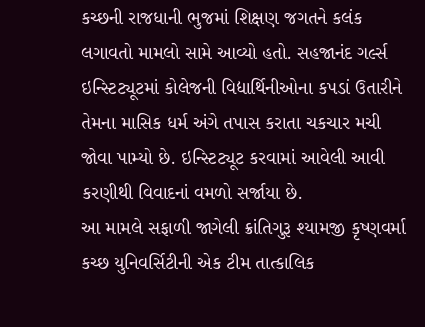કચ્છની રાજધાની ભુજમાં શિક્ષણ જગતને કલંક લગાવતો મામલો સામે આવ્યો હતો. સહજાનંદ ગર્લ્સ ઇન્સ્ટિટ્યૂટમાં કોલેજની વિદ્યાર્થિનીઓના કપડાં ઉતારીને તેમના માસિક ધર્મ અંગે તપાસ કરાતા ચકચાર મચી જોવા પામ્યો છે. ઇન્સ્ટિટ્યૂટ કરવામાં આવેલી આવી કરણીથી વિવાદનાં વમળો સર્જાયા છે.
આ મામલે સફાળી જાગેલી ક્રાંતિગુરૂ શ્યામજી કૃષ્ણવર્મા કચ્છ યુનિવર્સિટીની એક ટીમ તાત્કાલિક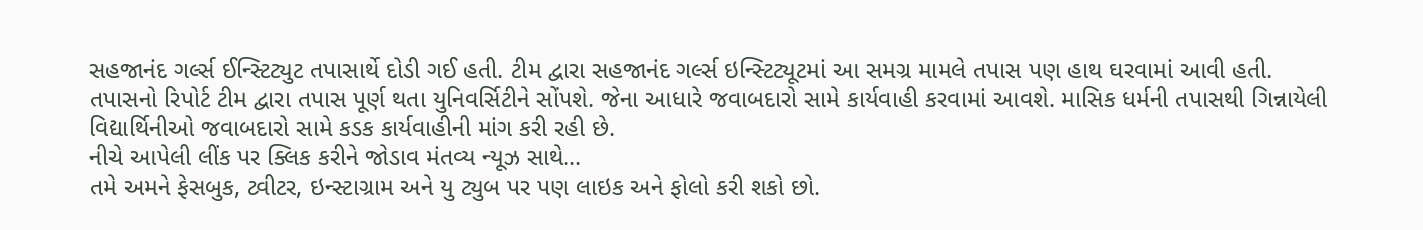સહજાનંદ ગર્લ્સ ઈન્સ્ટિટ્યુટ તપાસાર્થે દોડી ગઈ હતી. ટીમ દ્વારા સહજાનંદ ગર્લ્સ ઇન્સ્ટિટ્યૂટમાં આ સમગ્ર મામલે તપાસ પણ હાથ ઘરવામાં આવી હતી.
તપાસનો રિપોર્ટ ટીમ દ્વારા તપાસ પૂર્ણ થતા યુનિવર્સિટીને સોંપશે. જેના આધારે જવાબદારો સામે કાર્યવાહી કરવામાં આવશે. માસિક ધર્મની તપાસથી ગિન્નાયેલી વિદ્યાર્થિનીઓ જવાબદારો સામે કડક કાર્યવાહીની માંગ કરી રહી છે.
નીચે આપેલી લીંક પર ક્લિક કરીને જોડાવ મંતવ્ય ન્યૂઝ સાથે…
તમે અમને ફેસબુક, ટ્વીટર, ઇન્સ્ટાગ્રામ અને યુ ટ્યુબ પર પણ લાઇક અને ફોલો કરી શકો છો.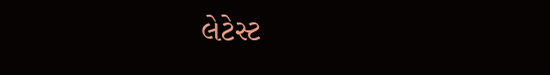લેટેસ્ટ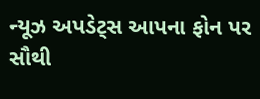ન્યૂઝ અપડેટ્સ આપના ફોન પર સૌથી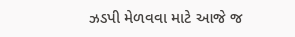ઝડપી મેળવવા માટે આજે જ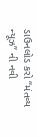ડાઉનલોડ કરો “મંતવ્ય ન્યૂઝ” ની નવી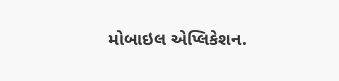મોબાઇલ એપ્લિકેશન.